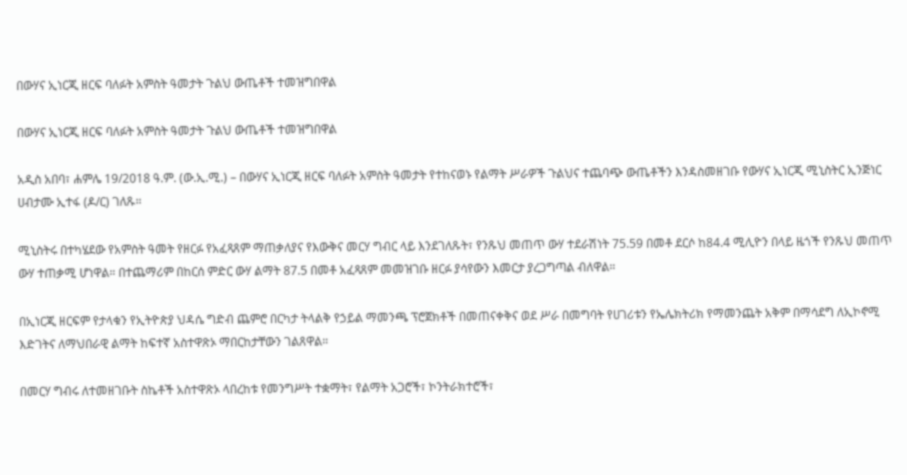በውሃና ኢነርጂ ዘርፍ ባለፉት አምስት ዓመታት ጉልህ ውጤቶች ተመዝግበዋል

በውሃና ኢነርጂ ዘርፍ ባለፉት አምስት ዓመታት ጉልህ ውጤቶች ተመዝግበዋል

አዲስ አበባ፣ ሐምሌ 19/2018 ዓ.ም. (ው.ኢ.ሚ.) – በውሃና ኢነርጂ ዘርፍ ባለፉት አምስት ዓመታት የተከናወኑ የልማት ሥራዎች ጉልህና ተጨባጭ ውጤቶችን እንዳስመዘገቡ የውሃና ኢነርጂ ሚኒስትር ኢንጅነር ሀብታሙ ኢተፋ (ዶ/ር) ገለጹ።

ሚኒስትሩ በተካሄደው የአምስት ዓመት የዘርፉ የአፈጻጸም ማጠቃለያና የእውቅና መርሃ ግብር ላይ እንደገለጹት፣ የንጹህ መጠጥ ውሃ ተደራሽነት 75.59 በመቶ ደርሶ ከ84.4 ሚሊዮን በላይ ዜጎች የንጹህ መጠጥ ውሃ ተጠቃሚ ሆነዋል። በተጨማሪም በከርሰ ምድር ውሃ ልማት 87.5 በመቶ አፈጻጸም መመዝገቡ ዘርፉ ያሳየውን እመርታ ያረጋግጣል ብለዋል።

በኢነርጂ ዘርፍም የታላቁን የኢትዮጵያ ህዳሴ ግድብ ጨምሮ በርካታ ትላልቅ የኃይል ማመንጫ ፕሮጀክቶች በመጠናቀቅና ወደ ሥራ በመግባት የሀገሪቱን የኤሌክትሪክ የማመንጨት አቅም በማሳደግ ለኢኮኖሚ እድገትና ለማህበራዊ ልማት ከፍተኛ አስተዋጽኦ ማበርከታቸውን ገልጸዋል።

በመርሃ ግብሩ ለተመዘገቡት ስኬቶች አስተዋጽኦ ላበረከቱ የመንግሥት ተቋማት፣ የልማት አጋሮች፣ ኮንትራክተሮች፣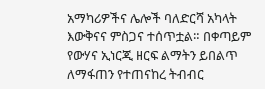አማካሪዎችና ሌሎች ባለድርሻ አካላት እውቅናና ምስጋና ተሰጥቷል። በቀጣይም የውሃና ኢነርጂ ዘርፍ ልማትን ይበልጥ ለማፋጠን የተጠናከረ ትብብር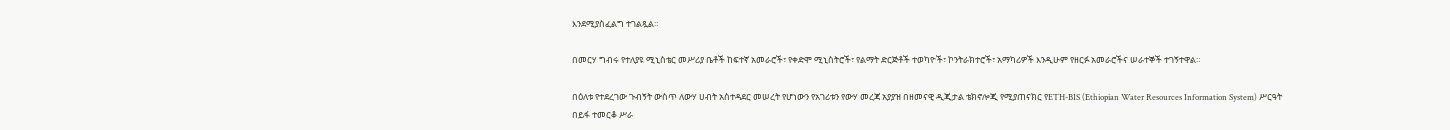እንደሚያስፈልግ ተገልጿል።

በመርሃ ግብሩ የተለያዩ ሚኒስቴር መሥሪያ ቤቶች ከፍተኛ አመራሮች፣ የቀድሞ ሚኒስትሮች፣ የልማት ድርጅቶች ተወካዮች፣ ኮንትራክተሮች፣ አማካሪዎች እንዲሁም የዘርፉ አመራሮችና ሠራተኞች ተገኝተዋል።

በዕለቱ የተደረገው ጉብኝት ውስጥ ለውሃ ሀብት አስተዳደር መሠረት የሆነውን የአገሪቱን የውሃ መረጃ አያያዝ በዘመናዊ ዲጂታል ቴክኖሎጂ የሚያጠናክር የETH-BIS (Ethiopian Water Resources Information System) ሥርዓት በይፋ ተመርቆ ሥራ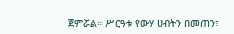ጀምሯል። ሥርዓቱ የውሃ ሀብትን በመጠን፣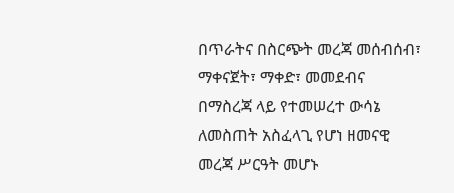በጥራትና በስርጭት መረጃ መሰብሰብ፣ ማቀናጀት፣ ማቀድ፣ መመደብና በማስረጃ ላይ የተመሠረተ ውሳኔ ለመስጠት አስፈላጊ የሆነ ዘመናዊ መረጃ ሥርዓት መሆኑ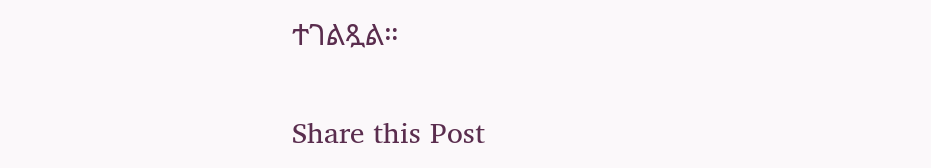ተገልጿል።

Share this Post